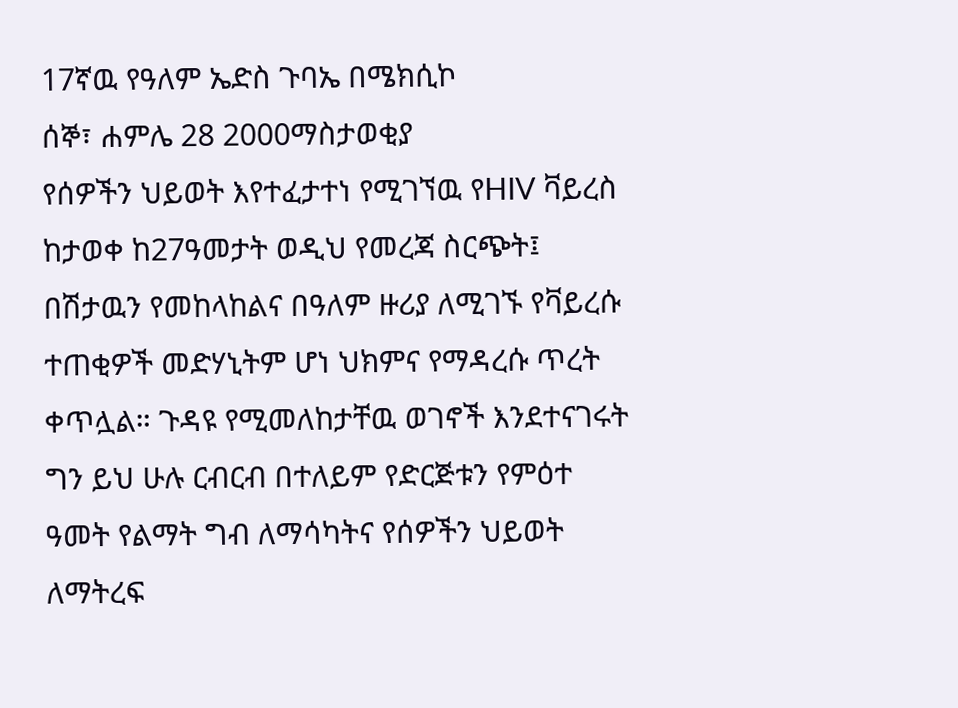17ኛዉ የዓለም ኤድስ ጉባኤ በሜክሲኮ
ሰኞ፣ ሐምሌ 28 2000ማስታወቂያ
የሰዎችን ህይወት እየተፈታተነ የሚገኘዉ የHIV ቫይረስ ከታወቀ ከ27ዓመታት ወዲህ የመረጃ ስርጭት፤ በሽታዉን የመከላከልና በዓለም ዙሪያ ለሚገኙ የቫይረሱ ተጠቂዎች መድሃኒትም ሆነ ህክምና የማዳረሱ ጥረት ቀጥሏል። ጉዳዩ የሚመለከታቸዉ ወገኖች እንደተናገሩት ግን ይህ ሁሉ ርብርብ በተለይም የድርጅቱን የምዕተ ዓመት የልማት ግብ ለማሳካትና የሰዎችን ህይወት ለማትረፍ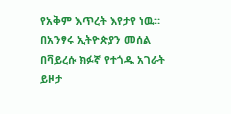የአቅም እጥረት እየታየ ነዉ። በአንፃሩ ኢትዮጵያን መሰል በቫይረሱ ክፉኛ የተጎዱ አገራት ይዞታ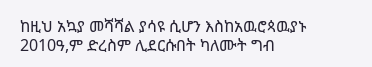ከዚህ አኳያ መሻሻል ያሳዩ ሲሆን እስከአዉሮጳዉያኑ 2010ዓ,ም ድረስም ሊደርሱበት ካለሙት ግብ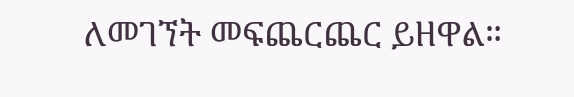ለመገኘት መፍጨርጨር ይዘዋል።